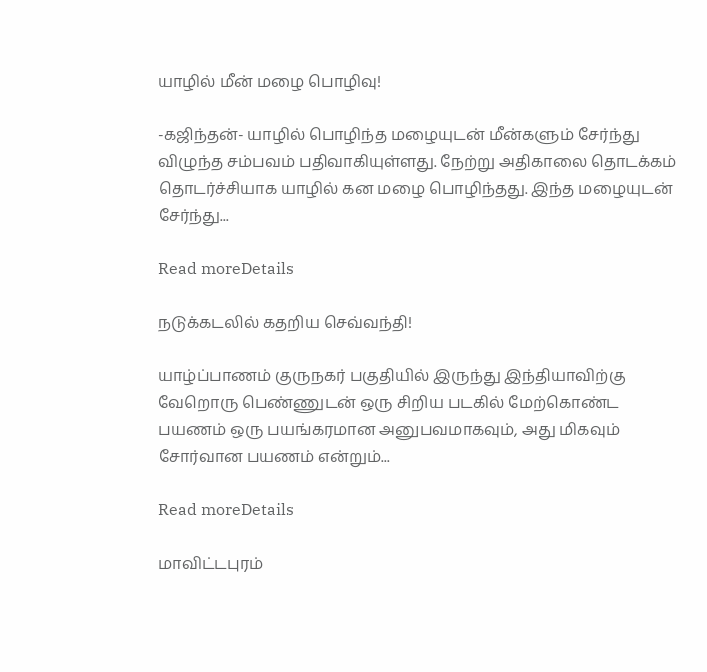யாழில் மீன் மழை பொழிவு!

-கஜிந்தன்- யாழில் பொழிந்த மழையுடன் மீன்களும் சேர்ந்து விழுந்த சம்பவம் பதிவாகியுள்ளது. நேற்று அதிகாலை தொடக்கம் தொடர்ச்சியாக யாழில் கன மழை பொழிந்தது. இந்த மழையுடன் சேர்ந்து...

Read moreDetails

நடுக்கடலில் கதறிய செவ்வந்தி!

யாழ்ப்பாணம் குருநகர் பகுதியில் இருந்து இந்தியாவிற்கு வேறொரு பெண்ணுடன் ஒரு சிறிய படகில் மேற்கொண்ட பயணம் ஒரு பயங்கரமான அனுபவமாகவும், அது மிகவும் சோர்வான பயணம் என்றும்...

Read moreDetails

மாவிட்டபுரம்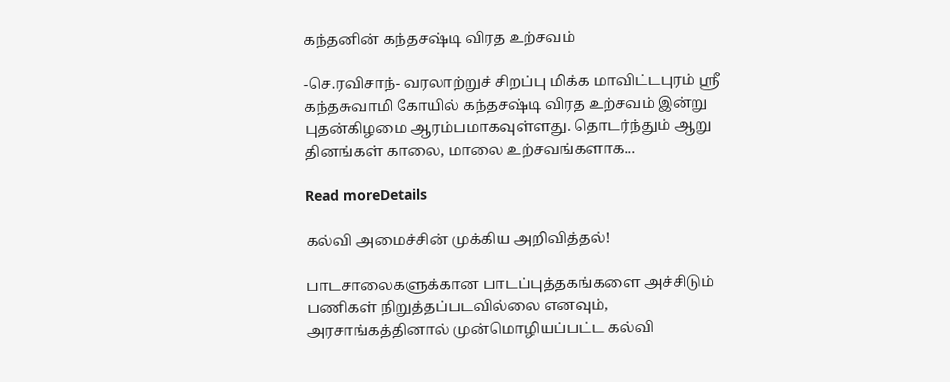கந்தனின் கந்தசஷ்டி விரத உற்சவம்

-செ.ரவிசாந்- வரலாற்றுச் சிறப்பு மிக்க மாவிட்டபுரம் ஸ்ரீ கந்தசுவாமி கோயில் கந்தசஷ்டி விரத உற்சவம் இன்று புதன்கிழமை ஆரம்பமாகவுள்ளது. தொடர்ந்தும் ஆறு தினங்கள் காலை, மாலை உற்சவங்களாக...

Read moreDetails

கல்வி அமைச்சின் முக்கிய அறிவித்தல்!

பாடசாலைகளுக்கான பாடப்புத்தகங்களை அச்சிடும் பணிகள் நிறுத்தப்படவில்லை எனவும், அரசாங்கத்தினால் முன்மொழியப்பட்ட கல்வி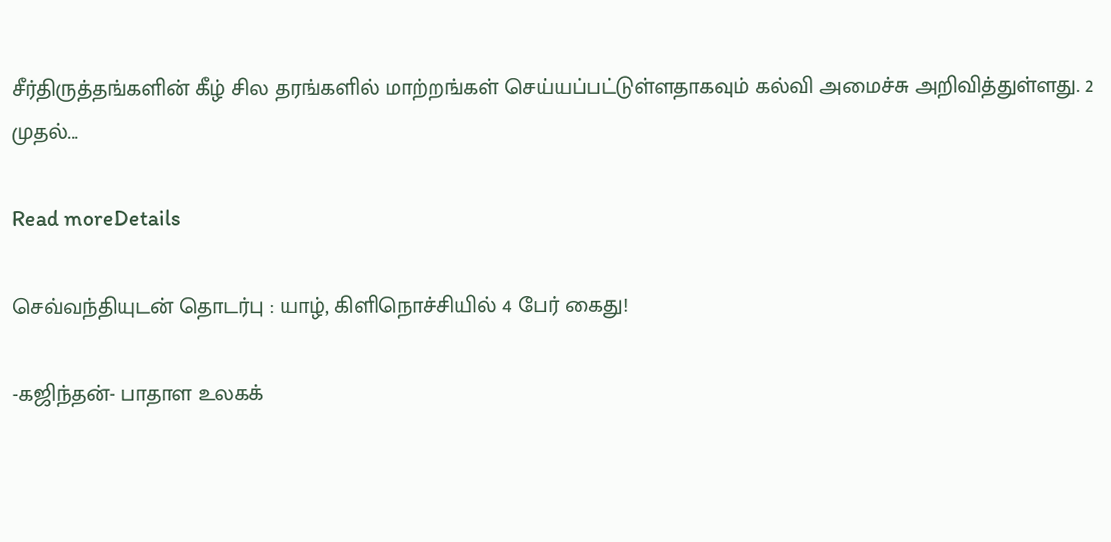சீர்திருத்தங்களின் கீழ் சில தரங்களில் மாற்றங்கள் செய்யப்பட்டுள்ளதாகவும் கல்வி அமைச்சு அறிவித்துள்ளது. 2 முதல்...

Read moreDetails

செவ்வந்தியுடன் தொடர்பு : யாழ், கிளிநொச்சியில் 4 பேர் கைது!

-கஜிந்தன்- பாதாள உலகக்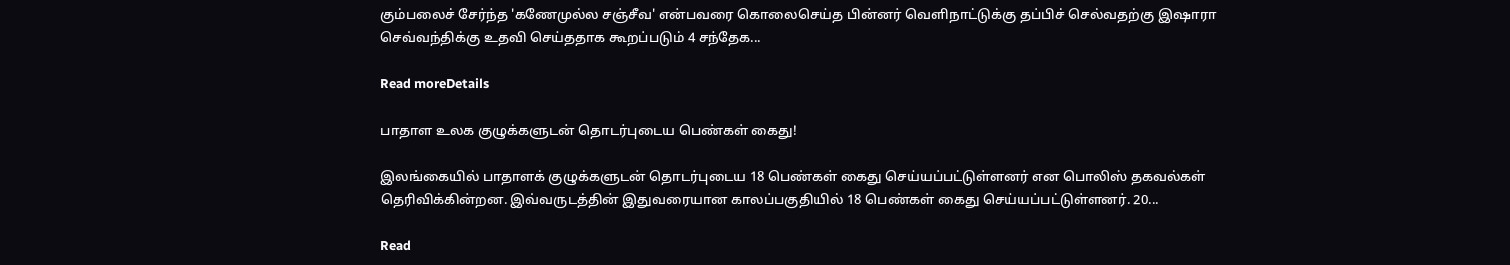கும்பலைச் சேர்ந்த 'கணேமுல்ல சஞ்சீவ' என்பவரை கொலைசெய்த பின்னர் வெளிநாட்டுக்கு தப்பிச் செல்வதற்கு இஷாரா செவ்வந்திக்கு உதவி செய்ததாக கூறப்படும் 4 சந்தேக...

Read moreDetails

பாதாள உலக குழுக்களுடன் தொடர்புடைய பெண்கள் கைது!

இலங்கையில் பாதாளக் குழுக்களுடன் தொடர்புடைய 18 பெண்கள் கைது செய்யப்பட்டுள்ளனர் என பொலிஸ் தகவல்கள் தெரிவிக்கின்றன. இவ்வருடத்தின் இதுவரையான காலப்பகுதியில் 18 பெண்கள் கைது செய்யப்பட்டுள்ளனர். 20...

Read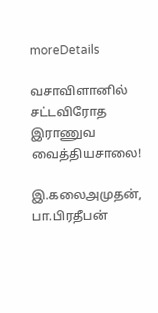moreDetails

வசாவிளானில் சட்டவிரோத இராணுவ வைத்தியசாலை!

இ.கலைஅமுதன், பா.பிரதீபன்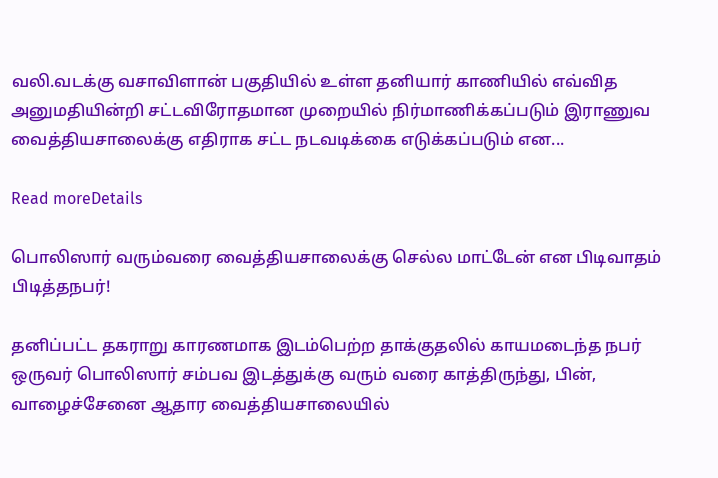வலி.வடக்கு வசாவிளான் பகுதியில் உள்ள தனியார் காணியில் எவ்வித அனுமதியின்றி சட்டவிரோதமான முறையில் நிர்மாணிக்கப்படும் இராணுவ வைத்தியசாலைக்கு எதிராக சட்ட நடவடிக்கை எடுக்கப்படும் என...

Read moreDetails

பொலிஸார் வரும்வரை வைத்தியசாலைக்கு செல்ல மாட்டேன் என பிடிவாதம் பிடித்தநபர்!

தனிப்பட்ட தகராறு காரணமாக இடம்பெற்ற தாக்குதலில் காயமடைந்த நபர் ஒருவர் பொலிஸார் சம்பவ இடத்துக்கு வரும் வரை காத்திருந்து, பின், வாழைச்சேனை ஆதார வைத்தியசாலையில்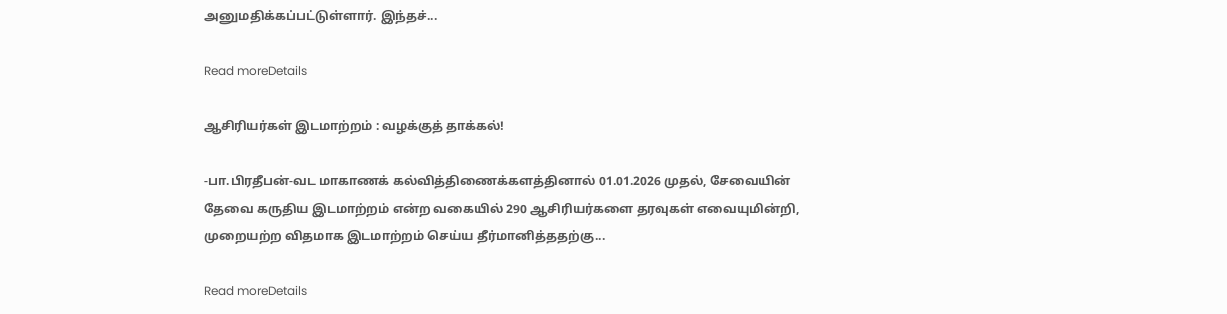அனுமதிக்கப்பட்டுள்ளார். இந்தச்...

Read moreDetails

ஆசிரியர்கள் இடமாற்றம் : வழக்குத் தாக்கல்!

-பா.பிரதீபன்-வட மாகாணக் கல்வித்திணைக்களத்தினால் 01.01.2026 முதல், சேவையின் தேவை கருதிய இடமாற்றம் என்ற வகையில் 290 ஆசிரியர்களை தரவுகள் எவையுமின்றி, முறையற்ற விதமாக இடமாற்றம் செய்ய தீர்மானித்ததற்கு...

Read moreDetails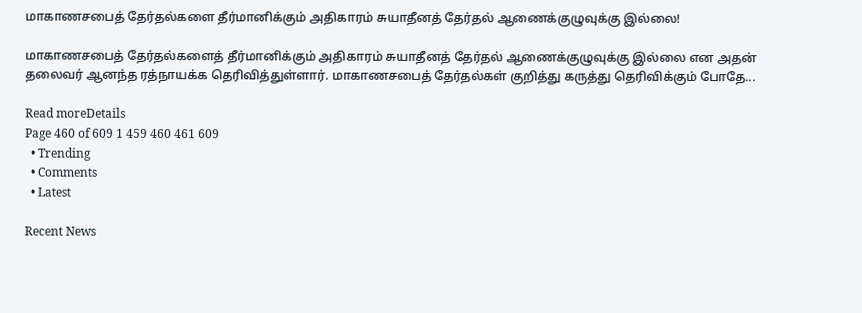மாகாணசபைத் தேர்தல்களை தீர்மானிக்கும் அதிகாரம் சுயாதீனத் தேர்தல் ஆணைக்குழுவுக்கு இல்லை!

மாகாணசபைத் தேர்தல்களைத் தீர்மானிக்கும் அதிகாரம் சுயாதீனத் தேர்தல் ஆணைக்குழுவுக்கு இல்லை என அதன் தலைவர் ஆனந்த ரத்நாயக்க தெரிவித்துள்ளார். மாகாணசபைத் தேர்தல்கள் குறித்து கருத்து தெரிவிக்கும் போதே...

Read moreDetails
Page 460 of 609 1 459 460 461 609
  • Trending
  • Comments
  • Latest

Recent News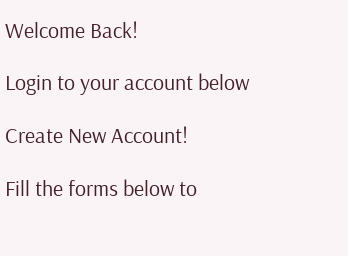Welcome Back!

Login to your account below

Create New Account!

Fill the forms below to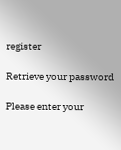register

Retrieve your password

Please enter your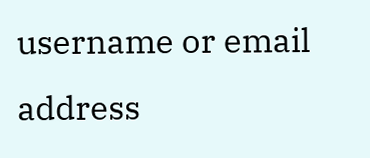username or email address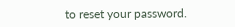to reset your password.